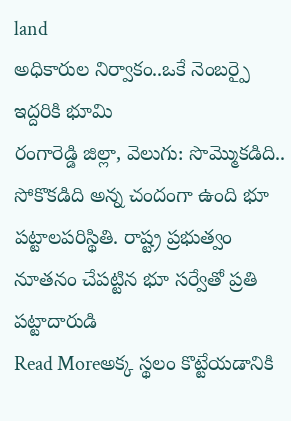land
అధికారుల నిర్వాకం..ఒకే నెంబర్పై ఇద్దరికి భూమి
రంగారెడ్డి జిల్లా, వెలుగు: సొమ్మొకడిది.. సోకొకడిది అన్న చందంగా ఉంది భూ పట్టాలపరిస్థితి. రాష్ట్ర ప్రభుత్వం నూతనం చేపట్టిన భూ సర్వేతో ప్రతి పట్టాదారుడి
Read Moreఅక్క స్థలం కొట్టేయడానికి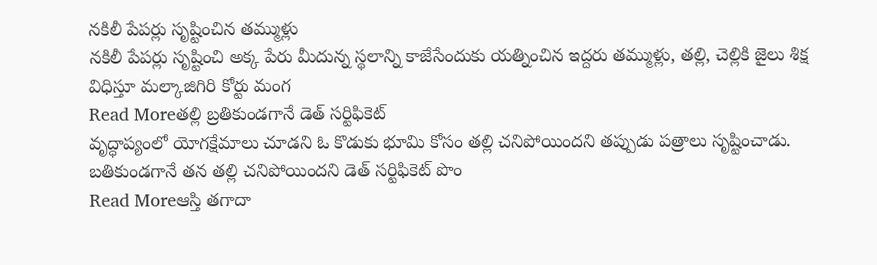నకిలీ పేపర్లు సృష్టించిన తమ్ముళ్లు
నకిలీ పేపర్లు సృష్టించి అక్క పేరు మీదున్న స్థలాన్ని కాజేసేందుకు యత్నించిన ఇద్దరు తమ్ముళ్లు, తల్లి, చెల్లికి జైలు శిక్ష విధిస్తూ మల్కాజిగిరి కోర్టు మంగ
Read Moreతల్లి బ్రతికుండగానే డెత్ సర్టిఫికెట్
వృద్ధాప్యంలో యోగక్షేమాలు చూడని ఓ కొడుకు భూమి కోసం తల్లి చనిపోయిందని తప్పుడు పత్రాలు సృష్టించాడు. బతికుండగానే తన తల్లి చనిపోయిందని డెత్ సర్టిఫికెట్ పొం
Read Moreఆస్తి తగాదా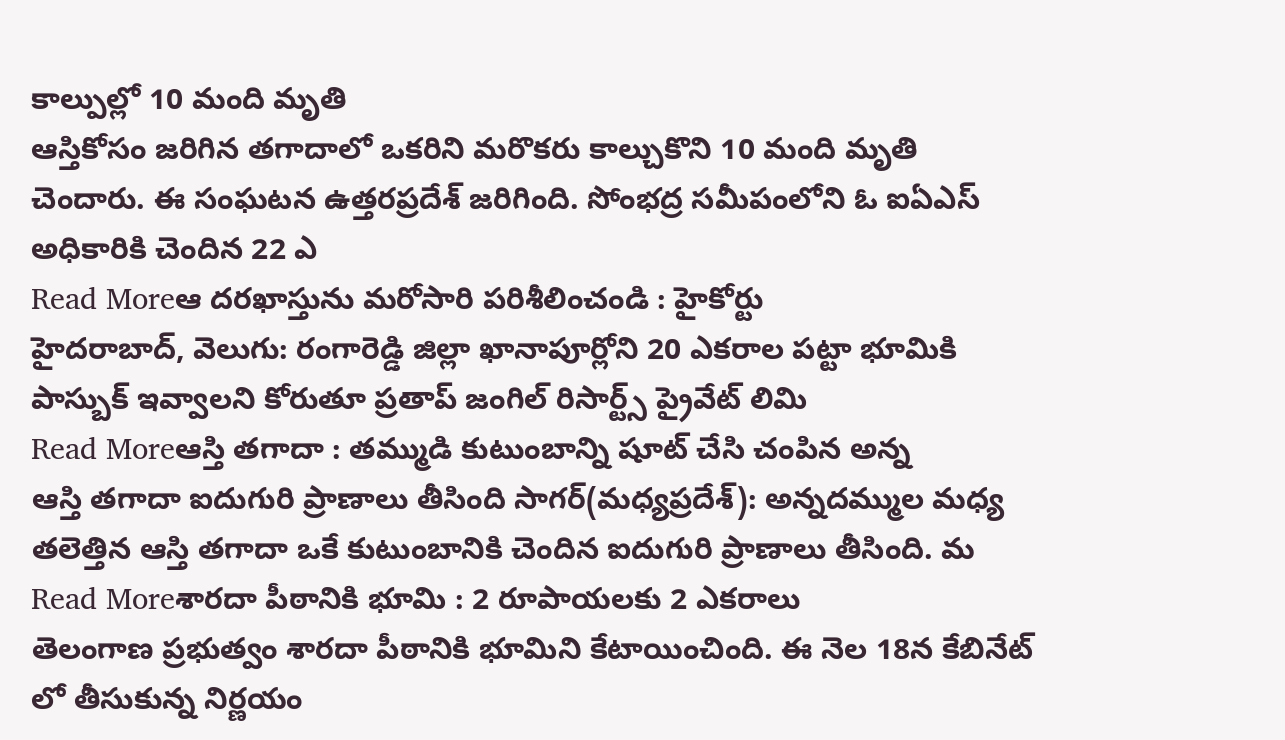కాల్పుల్లో 10 మంది మృతి
ఆస్తికోసం జరిగిన తగాదాలో ఒకరిని మరొకరు కాల్చుకొని 10 మంది మృతి చెందారు. ఈ సంఘటన ఉత్తరప్రదేశ్ జరిగింది. సోంభద్ర సమీపంలోని ఓ ఐఏఎస్ అధికారికి చెందిన 22 ఎ
Read Moreఆ దరఖాస్తును మరోసారి పరిశీలించండి : హైకోర్టు
హైదరాబాద్, వెలుగు: రంగారెడ్డి జిల్లా ఖానాపూర్లోని 20 ఎకరాల పట్టా భూమికి పాస్బుక్ ఇవ్వాలని కోరుతూ ప్రతాప్ జంగిల్ రిసార్ట్స్ ప్రైవేట్ లిమి
Read Moreఆస్తి తగాదా : తమ్ముడి కుటుంబాన్ని షూట్ చేసి చంపిన అన్న
ఆస్తి తగాదా ఐదుగురి ప్రాణాలు తీసింది సాగర్(మధ్యప్రదేశ్): అన్నదమ్ముల మధ్య తలెత్తిన ఆస్తి తగాదా ఒకే కుటుంబానికి చెందిన ఐదుగురి ప్రాణాలు తీసింది. మ
Read Moreశారదా పీఠానికి భూమి : 2 రూపాయలకు 2 ఎకరాలు
తెలంగాణ ప్రభుత్వం శారదా పీఠానికి భూమిని కేటాయించింది. ఈ నెల 18న కేబినేట్ లో తీసుకున్న నిర్ణయం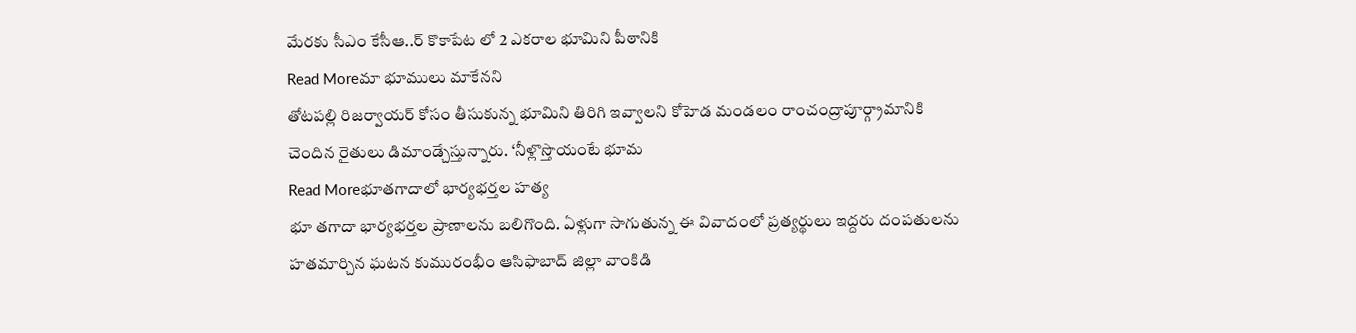మేరకు సీఎం కేసీఆ..ర్ కొకాపేట లో 2 ఎకరాల భూమిని పీఠానికి
Read Moreమా భూములు మాకేనని
తోటపల్లి రిజర్వాయర్ కోసం తీసుకున్న భూమిని తిరిగి ఇవ్వాలని కోహెడ మండలం రాంచంద్రాపూర్గ్రామానికి చెందిన రైతులు డిమాండ్చేస్తున్నారు. ‘నీళ్లొస్తొయంటే భూమ
Read Moreభూతగాదాలో భార్యభర్తల హత్య
భూ తగాదా భార్యభర్తల ప్రాణాలను బలిగొంది. ఏళ్లుగా సాగుతున్న ఈ వివాదంలో ప్రత్యర్థులు ఇద్దరు దంపతులను హతమార్చిన ఘటన కుమురంభీం ఆసిఫాబాద్ జిల్లా వాంకిడి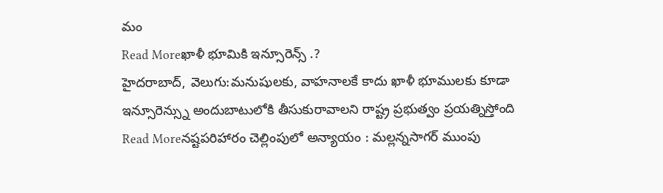మం
Read Moreఖాళీ భూమికి ఇన్సూరెన్స్ .?
హైదరాబాద్, వెలుగు:మనుషులకు, వాహనాలకే కాదు ఖాళీ భూములకు కూడా ఇన్సూరెన్స్ను అందుబాటులోకి తీసుకురావాలని రాష్ట్ర ప్రభుత్వం ప్రయత్నిస్తోంది
Read Moreనష్టపరిహారం చెల్లింపులో అన్యాయం : మల్లన్నసాగర్ ముంపు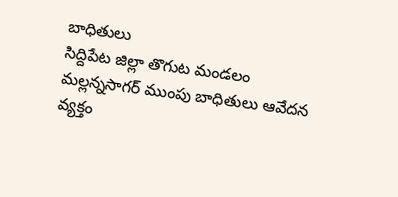బాధితులు
సిద్దిపేట జిల్లా తొగుట మండలం మల్లన్నసాగర్ ముంపు బాధితులు ఆవేదన వ్యక్తం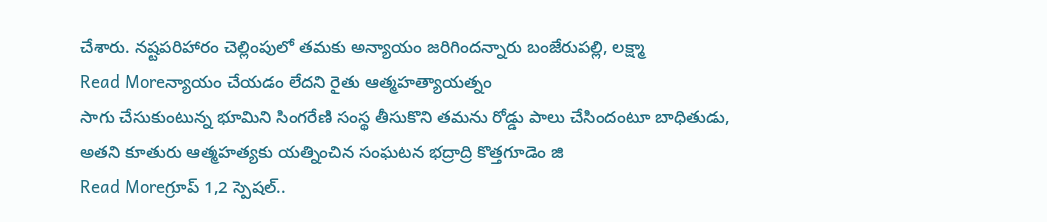చేశారు. నష్టపరిహారం చెల్లింపులో తమకు అన్యాయం జరిగిందన్నారు బంజేరుపల్లి, లక్ష్మా
Read Moreన్యాయం చేయడం లేదని రైతు ఆత్మహత్యాయత్నం
సాగు చేసుకుంటున్న భూమిని సింగరేణి సంస్థ తీసుకొని తమను రోడ్డు పాలు చేసిందంటూ బాధితుడు, అతని కూతురు ఆత్మహత్యకు యత్నించిన సంఘటన భద్రాద్రి కొత్తగూడెం జి
Read Moreగ్రూప్ 1,2 స్పెషల్..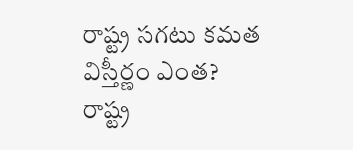రాష్ట్ర సగటు కమత విస్తీర్ణం ఎంత?
రాష్ట్ర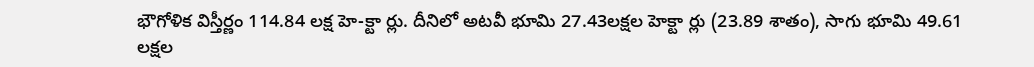భౌగోళిక విస్తీర్ణం 114.84 లక్ష హె-క్టా ర్లు. దీనిలో అటవీ భూమి 27.43లక్షల హెక్టా ర్లు (23.89 శాతం), సాగు భూమి 49.61 లక్షల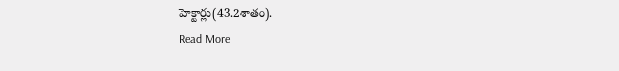హెక్టార్లు(43.2శాతం).
Read More